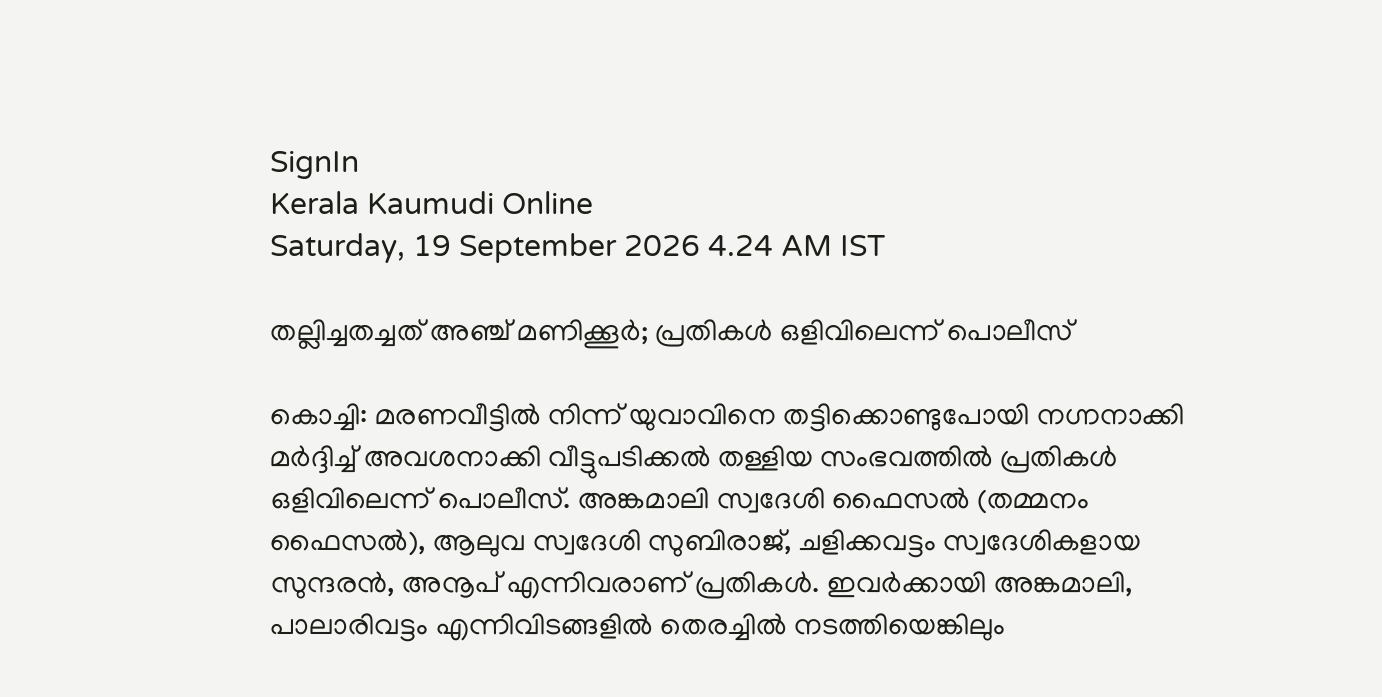SignIn
Kerala Kaumudi Online
Saturday, 19 September 2026 4.24 AM IST

തല്ലിച്ചതച്ചത് അഞ്ച് മണിക്കൂർ; പ്രതികൾ ഒളിവിലെന്ന് പൊലീസ്

കൊച്ചി: മരണവീട്ടിൽ നിന്ന് യുവാവിനെ തട്ടിക്കൊണ്ടുപോയി നഗ്നനാക്കി മർദ്ദിച്ച് അവശനാക്കി വീട്ടുപടിക്കൽ തള്ളിയ സംഭവത്തിൽ പ്രതികൾ ഒളിവിലെന്ന് പൊലീസ്. അങ്കമാലി സ്വദേശി ഫൈസൽ (തമ്മനം ഫൈസൽ), ആലുവ സ്വദേശി സുബിരാജ്, ചളിക്കവട്ടം സ്വദേശികളായ സുന്ദരൻ, അനൂപ് എന്നിവരാണ് പ്രതികൾ. ഇവർക്കായി അങ്കമാലി, പാലാരിവട്ടം എന്നിവിടങ്ങളിൽ തെരച്ചിൽ നടത്തിയെങ്കിലും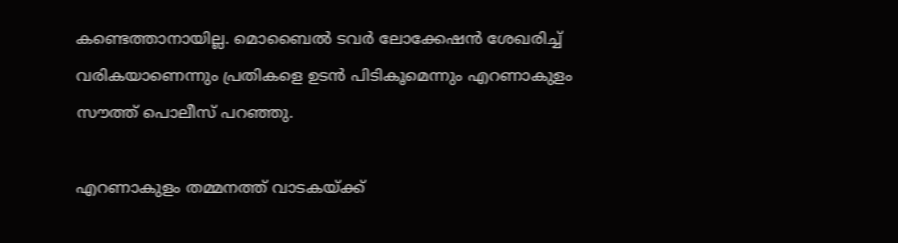കണ്ടെത്താനായില്ല. മൊബൈൽ ടവർ ലോക്കേഷൻ ശേഖരിച്ച് വരികയാണെന്നും പ്രതികളെ ഉടൻ പിടികൂമെന്നും എറണാകുളം സൗത്ത് പൊലീസ് പറഞ്ഞു.

എറണാകുളം തമ്മനത്ത് വാടകയ്ക്ക്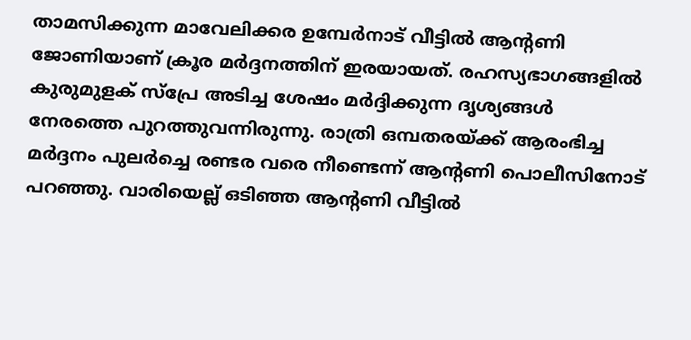താമസിക്കുന്ന മാവേലിക്കര ഉമ്പേർനാട് വീട്ടിൽ ആന്റണി ജോണിയാണ് ക്രൂര മർദ്ദനത്തിന് ഇരയായത്. രഹസ്യഭാഗങ്ങളിൽ കുരുമുളക് സ്‌പ്രേ അടിച്ച ശേഷം മർദ്ദിക്കുന്ന ദൃശ്യങ്ങൾ നേരത്തെ പുറത്തുവന്നിരുന്നു. രാത്രി ഒമ്പതരയ്ക്ക് ആരംഭിച്ച മർദ്ദനം പുലർച്ചെ രണ്ടര വരെ നീണ്ടെന്ന് ആന്റണി പൊലീസിനോട് പറഞ്ഞു. വാരിയെല്ല് ഒടിഞ്ഞ ആന്റണി വീട്ടിൽ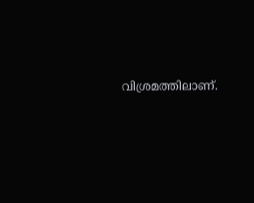വിശ്രമത്തിലാണ്.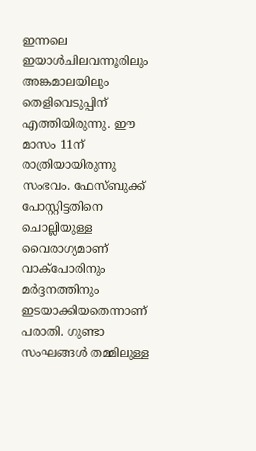ഇന്നലെ ഇയാൾചിലവന്നൂരിലും അങ്കമാലയിലും തെളിവെടുപ്പിന് എത്തിയിരുന്നു. ഈ മാസം 11ന് രാത്രിയായിരുന്നു സംഭവം. ഫേസ്ബുക്ക് പോസ്റ്റിട്ടതിനെ ചൊല്ലിയുള്ള വൈരാഗ്യമാണ് വാക്പോരിനും മർ‌ദ്ദനത്തിനും ഇടയാക്കിയതെന്നാണ് പരാതി. ഗുണ്ടാ സംഘങ്ങൾ തമ്മിലുള്ള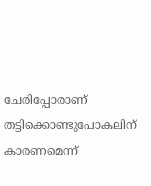ചേരിപ്പോരാണ് തട്ടിക്കൊണ്ടുപോകലിന് കാരണമെന്ന്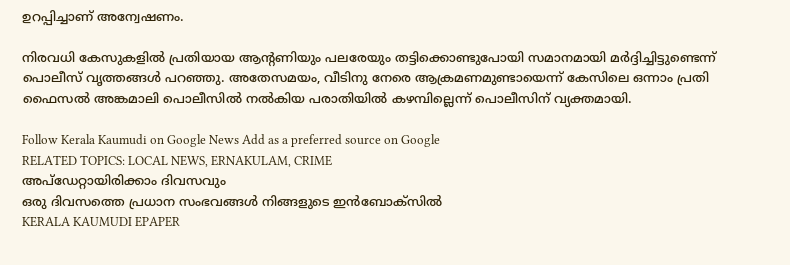ഉറപ്പിച്ചാണ് അന്വേഷണം.

നിരവധി കേസുകളിൽ പ്രതിയായ ആന്റണിയും പലരേയും തട്ടിക്കൊണ്ടുപോയി സമാനമായി മ‌ർദ്ദിച്ചിട്ടുണ്ടെന്ന് പൊലീസ് വൃത്തങ്ങൾ പറഞ്ഞു. അതേസമയം, വീടിനു നേരെ ആക്രമണമുണ്ടായെന്ന് കേസിലെ ഒന്നാം പ്രതി ഫൈസൽ അങ്കമാലി പൊലീസിൽ നൽകിയ പരാതിയിൽ കഴമ്പില്ലെന്ന് പൊലീസിന് വ്യക്തമായി.

Follow Kerala Kaumudi on Google News Add as a preferred source on Google
RELATED TOPICS: LOCAL NEWS, ERNAKULAM, CRIME
അപ്ഡേറ്റായിരിക്കാം ദിവസവും
ഒരു ദിവസത്തെ പ്രധാന സംഭവങ്ങൾ നിങ്ങളുടെ ഇൻബോക്സിൽ
KERALA KAUMUDI EPAPER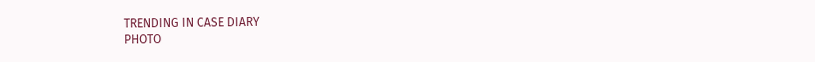TRENDING IN CASE DIARY
PHOTO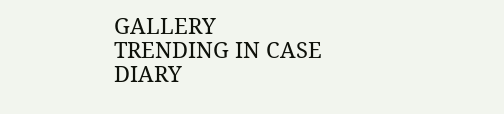GALLERY
TRENDING IN CASE DIARY